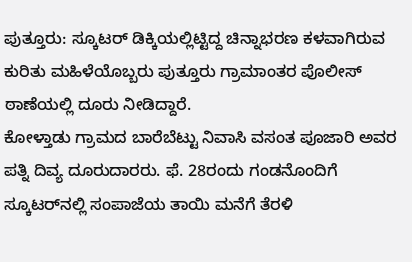ಪುತ್ತೂರು: ಸ್ಕೂಟರ್ ಡಿಕ್ಕಿಯಲ್ಲಿಟ್ಟಿದ್ದ ಚಿನ್ನಾಭರಣ ಕಳವಾಗಿರುವ ಕುರಿತು ಮಹಿಳೆಯೊಬ್ಬರು ಪುತ್ತೂರು ಗ್ರಾಮಾಂತರ ಪೊಲೀಸ್ ಠಾಣೆಯಲ್ಲಿ ದೂರು ನೀಡಿದ್ದಾರೆ.
ಕೋಳ್ತಾಡು ಗ್ರಾಮದ ಬಾರೆಬೆಟ್ಟು ನಿವಾಸಿ ವಸಂತ ಪೂಜಾರಿ ಅವರ ಪತ್ನಿ ದಿವ್ಯ ದೂರುದಾರರು. ಫೆ. 28ರಂದು ಗಂಡನೊಂದಿಗೆ ಸ್ಕೂಟರ್‌ನಲ್ಲಿ ಸಂಪಾಜೆಯ ತಾಯಿ ಮನೆಗೆ ತೆರಳಿ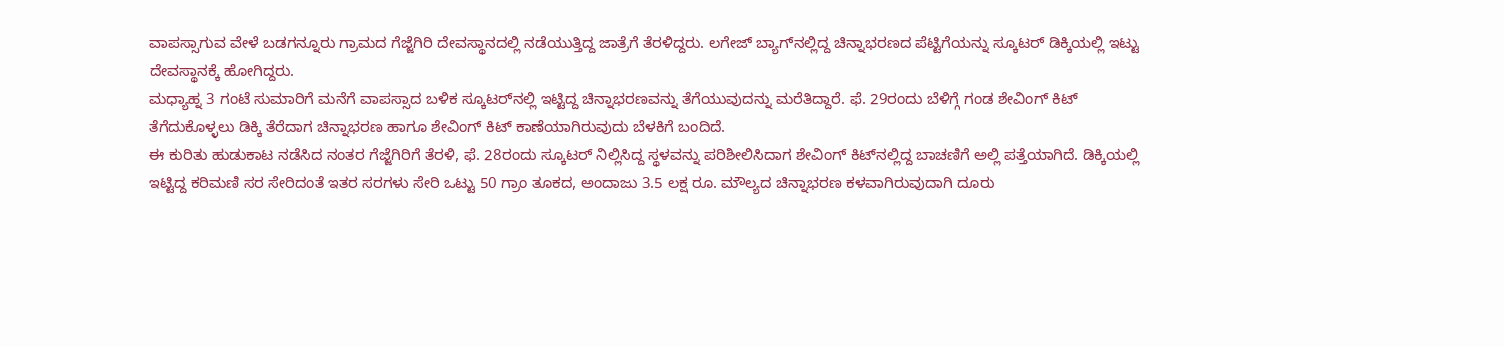ವಾಪಸ್ಸಾಗುವ ವೇಳೆ ಬಡಗನ್ನೂರು ಗ್ರಾಮದ ಗೆಜ್ಜೆಗಿರಿ ದೇವಸ್ಥಾನದಲ್ಲಿ ನಡೆಯುತ್ತಿದ್ದ ಜಾತ್ರೆಗೆ ತೆರಳಿದ್ದರು. ಲಗೇಜ್ ಬ್ಯಾಗ್‌ನಲ್ಲಿದ್ದ ಚಿನ್ನಾಭರಣದ ಪೆಟ್ಟಿಗೆಯನ್ನು ಸ್ಕೂಟರ್ ಡಿಕ್ಕಿಯಲ್ಲಿ ಇಟ್ಟು ದೇವಸ್ಥಾನಕ್ಕೆ ಹೋಗಿದ್ದರು.
ಮಧ್ಯಾಹ್ನ 3 ಗಂಟೆ ಸುಮಾರಿಗೆ ಮನೆಗೆ ವಾಪಸ್ಸಾದ ಬಳಿಕ ಸ್ಕೂಟರ್‌ನಲ್ಲಿ ಇಟ್ಟಿದ್ದ ಚಿನ್ನಾಭರಣವನ್ನು ತೆಗೆಯುವುದನ್ನು ಮರೆತಿದ್ದಾರೆ. ಫೆ. 29ರಂದು ಬೆಳಿಗ್ಗೆ ಗಂಡ ಶೇವಿಂಗ್ ಕಿಟ್ ತೆಗೆದುಕೊಳ್ಳಲು ಡಿಕ್ಕಿ ತೆರೆದಾಗ ಚಿನ್ನಾಭರಣ ಹಾಗೂ ಶೇವಿಂಗ್ ಕಿಟ್ ಕಾಣೆಯಾಗಿರುವುದು ಬೆಳಕಿಗೆ ಬಂದಿದೆ.
ಈ ಕುರಿತು ಹುಡುಕಾಟ ನಡೆಸಿದ ನಂತರ ಗೆಜ್ಜೆಗಿರಿಗೆ ತೆರಳಿ, ಫೆ. 28ರಂದು ಸ್ಕೂಟರ್ ನಿಲ್ಲಿಸಿದ್ದ ಸ್ಥಳವನ್ನು ಪರಿಶೀಲಿಸಿದಾಗ ಶೇವಿಂಗ್ ಕಿಟ್‌ನಲ್ಲಿದ್ದ ಬಾಚಣಿಗೆ ಅಲ್ಲಿ ಪತ್ತೆಯಾಗಿದೆ. ಡಿಕ್ಕಿಯಲ್ಲಿ ಇಟ್ಟಿದ್ದ ಕರಿಮಣಿ ಸರ ಸೇರಿದಂತೆ ಇತರ ಸರಗಳು ಸೇರಿ ಒಟ್ಟು 50 ಗ್ರಾಂ ತೂಕದ, ಅಂದಾಜು 3.5 ಲಕ್ಷ ರೂ. ಮೌಲ್ಯದ ಚಿನ್ನಾಭರಣ ಕಳವಾಗಿರುವುದಾಗಿ ದೂರು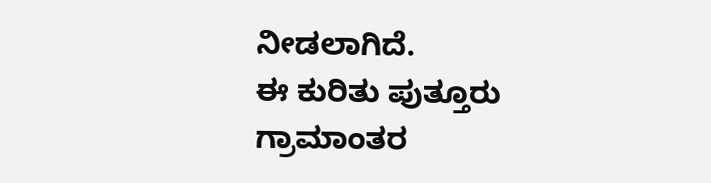ನೀಡಲಾಗಿದೆ.
ಈ ಕುರಿತು ಪುತ್ತೂರು ಗ್ರಾಮಾಂತರ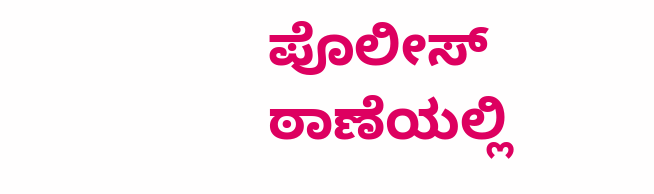ಪೊಲೀಸ್ ಠಾಣೆಯಲ್ಲಿ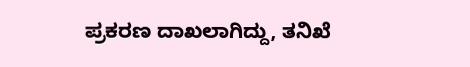ಪ್ರಕರಣ ದಾಖಲಾಗಿದ್ದು, ತನಿಖೆ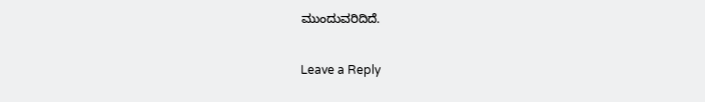ಮುಂದುವರಿದಿದೆ.

Leave a Reply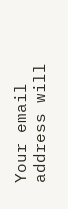Your email address will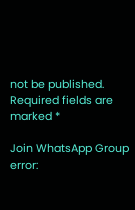not be published. Required fields are marked *

Join WhatsApp Group
error: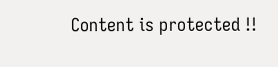Content is protected !!